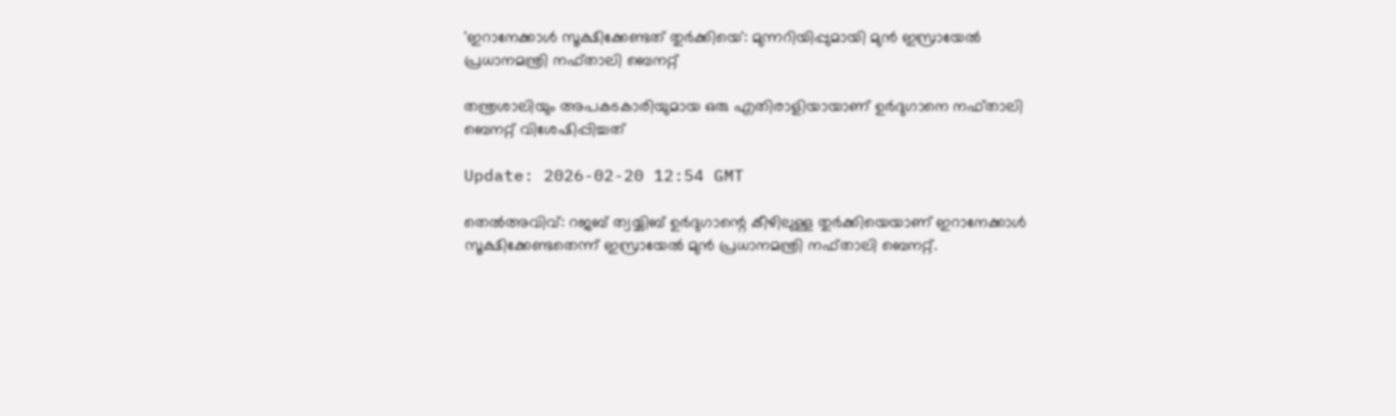'ഇറാനേക്കാൾ സൂക്ഷിക്കേണ്ടത് തുർക്കിയെ': മുന്നറിയിപ്പുമായി മുൻ ഇസ്രായേൽ പ്രധാനമന്ത്രി നഫ്താലി ബെനറ്റ്

തന്ത്രശാലിയും അപകടകാരിയുമായ ഒരു എതിരാളിയായാണ് ഉർദുഗാനെ നഫ്താലി ബെനറ്റ് വിശേഷിപ്പിച്ചത്

Update: 2026-02-20 12:54 GMT

തെല്‍അവിവ്: റജബ് ത്വയ്യിബ് ഉര്‍ദുഗാന്റെ കീഴിലുള്ള തുർക്കിയെയാണ് ഇറാനേക്കാള്‍ സൂക്ഷിക്കേണ്ടതെന്ന് ഇസ്രായേൽ മുൻ പ്രധാനമന്ത്രി നഫ്താലി ബെനറ്റ്.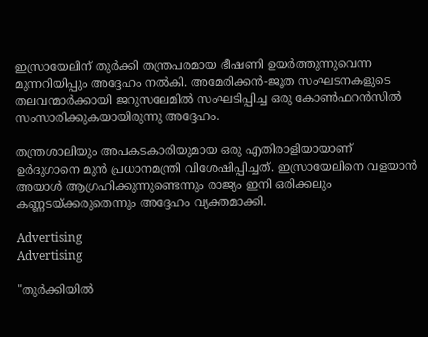ഇസ്രായേലിന് തുര്‍ക്കി തന്ത്രപരമായ ഭീഷണി ഉയർത്തുന്നുവെന്ന മുന്നറിയിപ്പും അദ്ദേഹം നല്‍കി. അമേരിക്കൻ-ജൂത സംഘടനകളുടെ തലവന്മാർക്കായി ജറുസലേമിൽ സംഘടിപ്പിച്ച ഒരു കോൺഫറൻസിൽ സംസാരിക്കുകയായിരുന്നു അദ്ദേഹം.

തന്ത്രശാലിയും അപകടകാരിയുമായ ഒരു എതിരാളിയായാണ് ഉര്‍ദുഗാനെ മുന്‍ പ്രധാനമന്ത്രി വിശേഷിപ്പിച്ചത്. ഇസ്രായേലിനെ വളയാൻ അയാള്‍ ആഗ്രഹിക്കുന്നുണ്ടെന്നും രാജ്യം ഇനി ഒരിക്കലും കണ്ണടയ്ക്കരുതെന്നും അദ്ദേഹം വ്യക്തമാക്കി.

Advertising
Advertising

"തുർക്കിയിൽ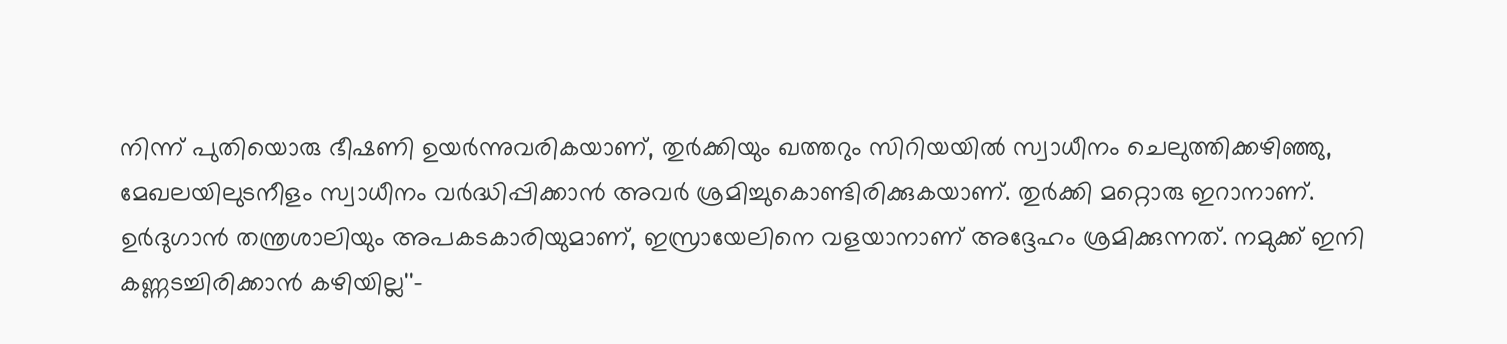നിന്ന് പുതിയൊരു ഭീഷണി ഉയർന്നുവരികയാണ്, തുർക്കിയും ഖത്തറും സിറിയയിൽ സ്വാധീനം ചെലുത്തിക്കഴിഞ്ഞു, മേഖലയിലുടനീളം സ്വാധീനം വർദ്ധിപ്പിക്കാൻ അവർ ശ്രമിച്ചുകൊണ്ടിരിക്കുകയാണ്. തുർക്കി മറ്റൊരു ഇറാനാണ്. ഉർദുഗാന്‍ തന്ത്രശാലിയും അപകടകാരിയുമാണ്, ഇസ്രായേലിനെ വളയാനാണ് അദ്ദേഹം ശ്രമിക്കുന്നത്. നമുക്ക് ഇനി കണ്ണടച്ചിരിക്കാൻ കഴിയില്ല''-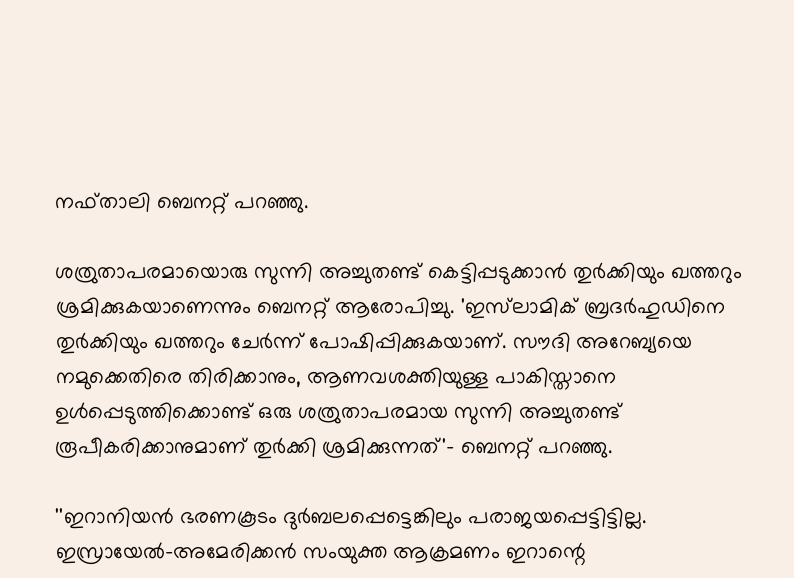നഫ്താലി ബെനറ്റ് പറഞ്ഞു.

ശത്രുതാപരമായൊരു സുന്നി അച്ചുതണ്ട് കെട്ടിപ്പടുക്കാൻ തുര്‍ക്കിയും ഖത്തറും ശ്രമിക്കുകയാണെന്നും ബെനറ്റ് ആരോപിച്ചു. 'ഇസ്‌ലാമിക് ബ്രദർഹുഡിനെ തുർക്കിയും ഖത്തറും ചേർന്ന് പോഷിപ്പിക്കുകയാണ്. സൗദി അറേബ്യയെ നമുക്കെതിരെ തിരിക്കാനും, ആണവശക്തിയുള്ള പാകിസ്താനെ ഉൾപ്പെടുത്തിക്കൊണ്ട് ഒരു ശത്രുതാപരമായ സുന്നി അച്ചുതണ്ട് രൂപീകരിക്കാനുമാണ് തുര്‍ക്കി ശ്രമിക്കുന്നത്'- ബെനറ്റ് പറഞ്ഞു.

''ഇറാനിയൻ ഭരണകൂടം ദുർബലപ്പെട്ടെങ്കിലും പരാജയപ്പെട്ടിട്ടില്ല. ഇസ്രായേൽ-അമേരിക്കൻ സംയുക്ത ആക്രമണം ഇറാന്റെ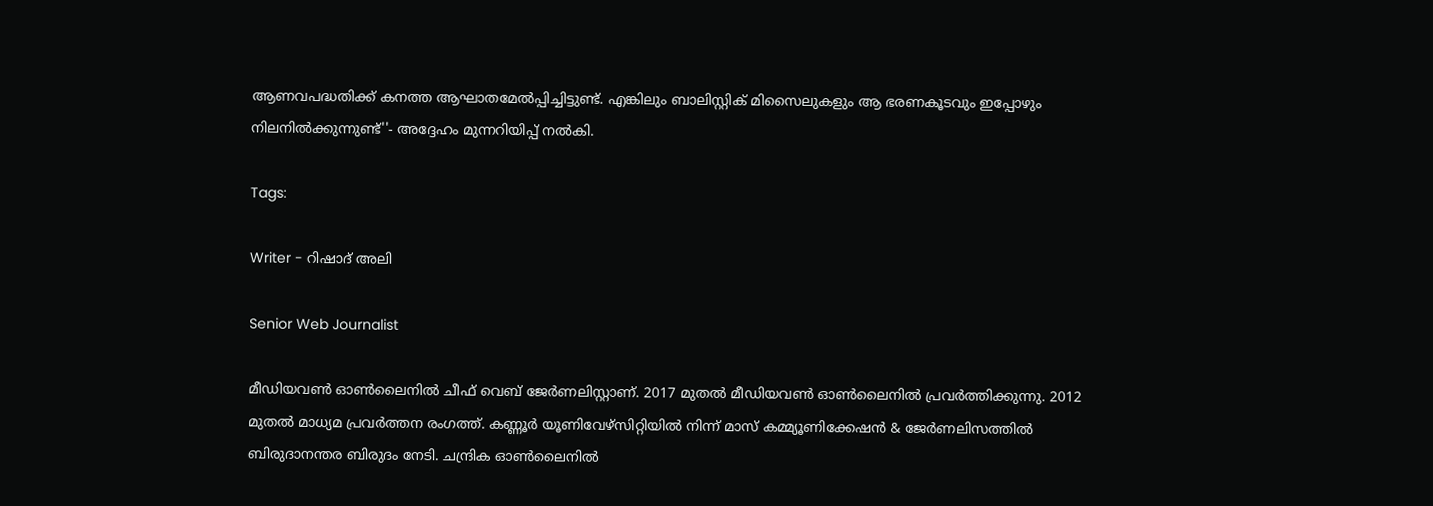ആണവപദ്ധതിക്ക് കനത്ത ആഘാതമേൽപ്പിച്ചിട്ടുണ്ട്. എങ്കിലും ബാലിസ്റ്റിക് മിസൈലുകളും ആ ഭരണകൂടവും ഇപ്പോഴും നിലനിൽക്കുന്നുണ്ട്''- അദ്ദേഹം മുന്നറിയിപ്പ് നൽകി.

Tags:

Writer - റിഷാദ് അലി

Senior Web Journalist

മീഡിയവൺ ഓൺലൈനിൽ ചീഫ് വെബ് ജേർണലിസ്റ്റാണ്. 2017 മുതൽ മീഡിയവൺ ഓൺലൈനിൽ പ്രവർത്തിക്കുന്നു. 2012 മുതൽ മാധ്യമ പ്രവർത്തന രംഗത്ത്. കണ്ണൂര്‍ യൂണിവേഴ്‌സിറ്റിയിൽ നിന്ന് മാസ് കമ്മ്യൂണിക്കേഷന്‍ & ജേര്‍ണലിസത്തില്‍ ബിരുദാനന്തര ബിരുദം നേടി. ചന്ദ്രിക ഓണ്‍ലൈനില്‍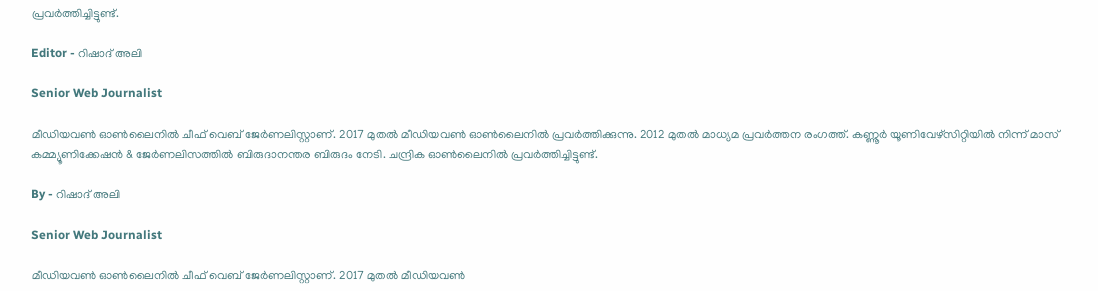പ്രവര്‍ത്തിച്ചിട്ടുണ്ട്.

Editor - റിഷാദ് അലി

Senior Web Journalist

മീഡിയവൺ ഓൺലൈനിൽ ചീഫ് വെബ് ജേർണലിസ്റ്റാണ്. 2017 മുതൽ മീഡിയവൺ ഓൺലൈനിൽ പ്രവർത്തിക്കുന്നു. 2012 മുതൽ മാധ്യമ പ്രവർത്തന രംഗത്ത്. കണ്ണൂര്‍ യൂണിവേഴ്‌സിറ്റിയിൽ നിന്ന് മാസ് കമ്മ്യൂണിക്കേഷന്‍ & ജേര്‍ണലിസത്തില്‍ ബിരുദാനന്തര ബിരുദം നേടി. ചന്ദ്രിക ഓണ്‍ലൈനില്‍ പ്രവര്‍ത്തിച്ചിട്ടുണ്ട്.

By - റിഷാദ് അലി

Senior Web Journalist

മീഡിയവൺ ഓൺലൈനിൽ ചീഫ് വെബ് ജേർണലിസ്റ്റാണ്. 2017 മുതൽ മീഡിയവൺ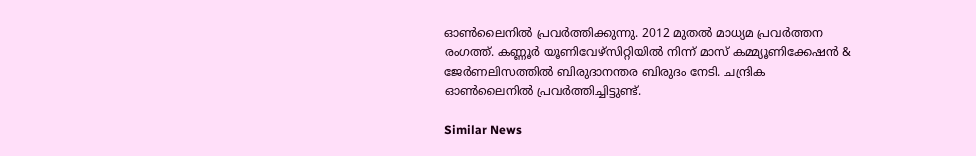ഓൺലൈനിൽ പ്രവർത്തിക്കുന്നു. 2012 മുതൽ മാധ്യമ പ്രവർത്തന രംഗത്ത്. കണ്ണൂര്‍ യൂണിവേഴ്‌സിറ്റിയിൽ നിന്ന് മാസ് കമ്മ്യൂണിക്കേഷന്‍ & ജേര്‍ണലിസത്തില്‍ ബിരുദാനന്തര ബിരുദം നേടി. ചന്ദ്രിക ഓണ്‍ലൈനില്‍ പ്രവര്‍ത്തിച്ചിട്ടുണ്ട്.

Similar News